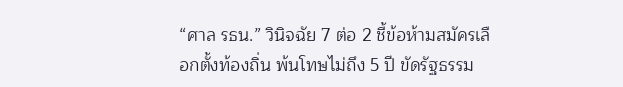“ศาล รธน.” วินิจฉัย 7 ต่อ 2 ชี้ข้อห้ามสมัครเลือกตั้งท้องถิ่น พ้นโทษไม่ถึง 5 ปี ขัดรัฐธรรม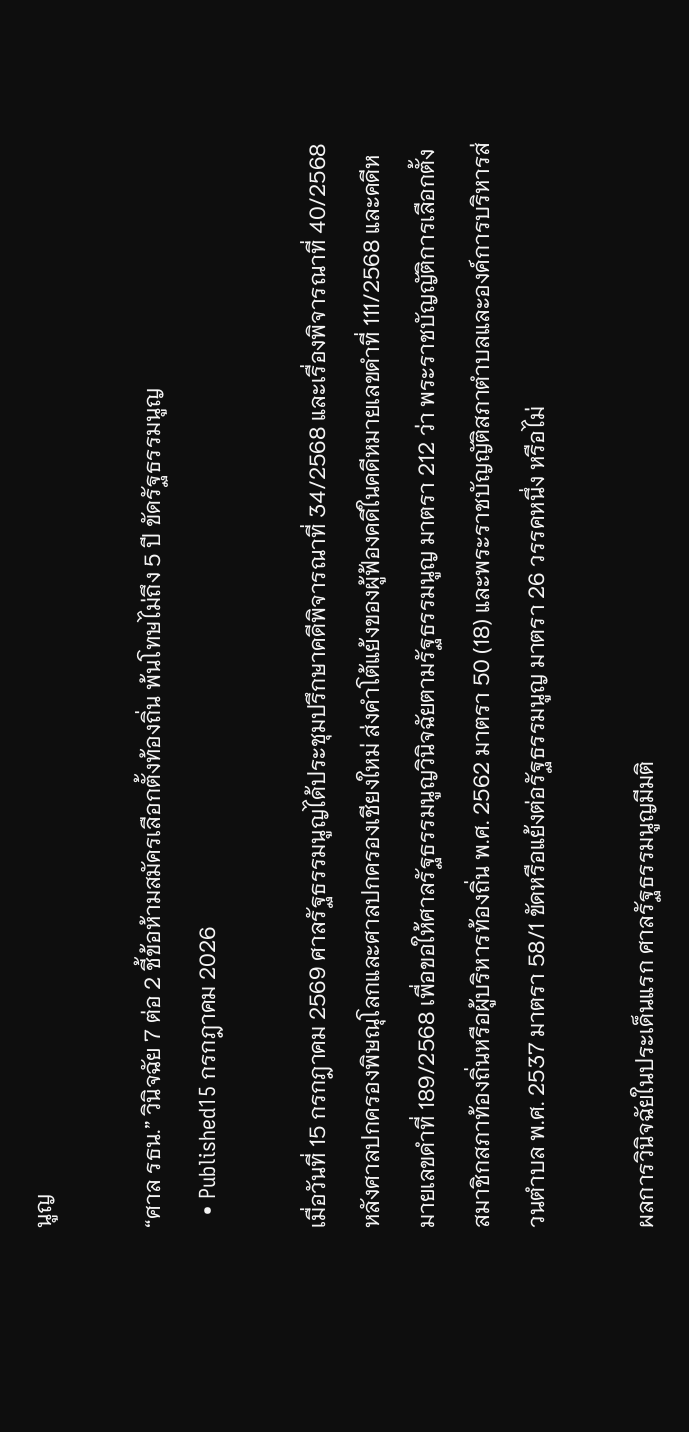นูญ

“ศาล รธน.” วินิจฉัย 7 ต่อ 2 ชี้ข้อห้ามสมัครเลือกตั้งท้องถิ่น พ้นโทษไม่ถึง 5 ปี ขัดรัฐธรรมนูญ
  • Published15 กรกฎาคม 2026

เมื่อวันที่ 15 กรกฎาคม 2569 ศาลรัฐธรรมนูญได้ประชุมปรึกษาคดีพิจารณาที่ 34/2568 และเรื่องพิจารณาที่ 40/2568 หลังศาลปกครองพิษณุโลกและศาลปกครองเชียงใหม่ ส่งคำโต้แย้งของผู้ฟ้องคดีในคดีหมายเลขดำที่ 111/2568 และคดีหมายเลขดำที่ 189/2568 เพื่อขอให้ศาลรัฐธรรมนูญวินิจฉัยตามรัฐธรรมนูญ มาตรา 212 ว่า พระราชบัญญัติการเลือกตั้งสมาชิกสภาท้องถิ่นหรือผู้บริหารท้องถิ่น พ.ศ. 2562 มาตรา 50 (18) และพระราชบัญญัติสภาตำบลและองค์การบริหารส่วนตำบล พ.ศ. 2537 มาตรา 58/1 ขัดหรือแย้งต่อรัฐธรรมนูญ มาตรา 26 วรรคหนึ่ง หรือไม่

ผลการวินิจฉัยในประเด็นแรก ศาลรัฐธรรมนูญมีมติ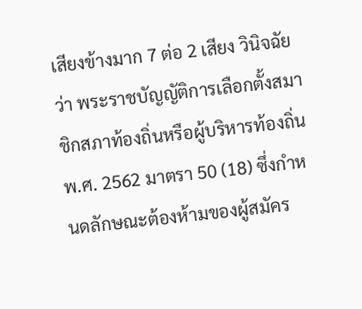เสียงข้างมาก 7 ต่อ 2 เสียง วินิจฉัยว่า พระราชบัญญัติการเลือกตั้งสมาชิกสภาท้องถิ่นหรือผู้บริหารท้องถิ่น พ.ศ. 2562 มาตรา 50 (18) ซึ่งกำหนดลักษณะต้องห้ามของผู้สมัคร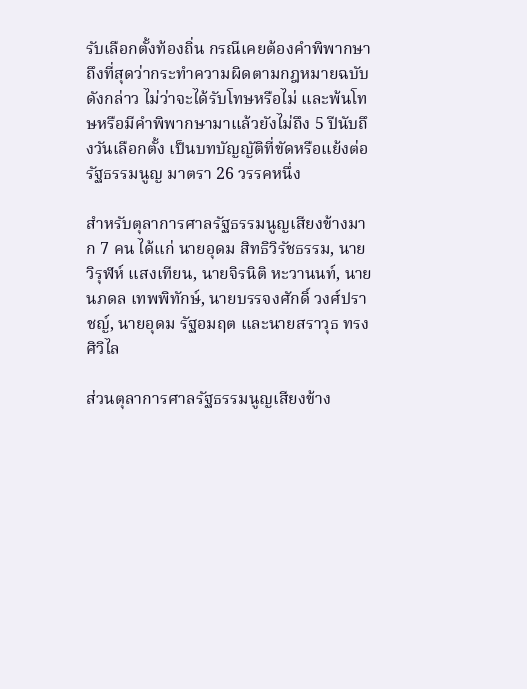รับเลือกตั้งท้องถิ่น กรณีเคยต้องคำพิพากษาถึงที่สุดว่ากระทำความผิดตามกฎหมายฉบับดังกล่าว ไม่ว่าจะได้รับโทษหรือไม่ และพ้นโทษหรือมีคำพิพากษามาแล้วยังไม่ถึง 5 ปีนับถึงวันเลือกตั้ง เป็นบทบัญญัติที่ขัดหรือแย้งต่อรัฐธรรมนูญ มาตรา 26 วรรคหนึ่ง

สำหรับตุลาการศาลรัฐธรรมนูญเสียงข้างมาก 7 คน ได้แก่ นายอุดม สิทธิวิรัชธรรม, นายวิรุฬห์ แสงเทียน, นายจิรนิติ หะวานนท์, นายนภดล เทพพิทักษ์, นายบรรจงศักดิ์ วงศ์ปราชญ์, นายอุดม รัฐอมฤต และนายสราวุธ ทรงศิวิไล

ส่วนตุลาการศาลรัฐธรรมนูญเสียงข้าง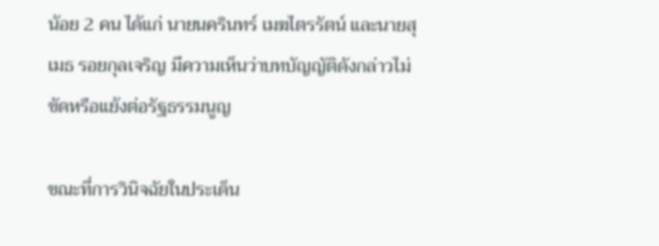น้อย 2 คน ได้แก่ นายนครินทร์ เมฆไตรรัตน์ และนายสุเมธ รอยกุลเจริญ มีความเห็นว่าบทบัญญัติดังกล่าวไม่ขัดหรือแย้งต่อรัฐธรรมนูญ

ขณะที่การวินิจฉัยในประเด็น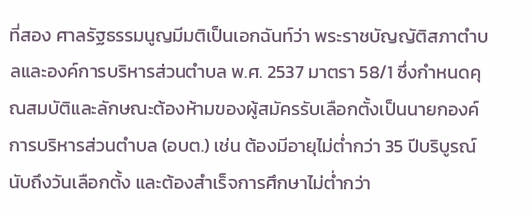ที่สอง ศาลรัฐธรรมนูญมีมติเป็นเอกฉันท์ว่า พระราชบัญญัติสภาตำบลและองค์การบริหารส่วนตำบล พ.ศ. 2537 มาตรา 58/1 ซึ่งกำหนดคุณสมบัติและลักษณะต้องห้ามของผู้สมัครรับเลือกตั้งเป็นนายกองค์การบริหารส่วนตำบล (อบต.) เช่น ต้องมีอายุไม่ต่ำกว่า 35 ปีบริบูรณ์นับถึงวันเลือกตั้ง และต้องสำเร็จการศึกษาไม่ต่ำกว่า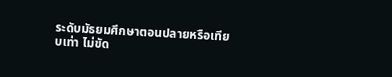ระดับมัธยมศึกษาตอนปลายหรือเทียบเท่า ไม่ขัด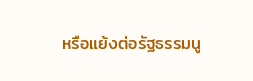หรือแย้งต่อรัฐธรรมนู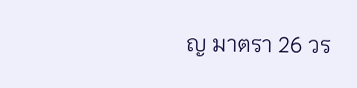ญ มาตรา 26 วร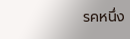รคหนึ่ง